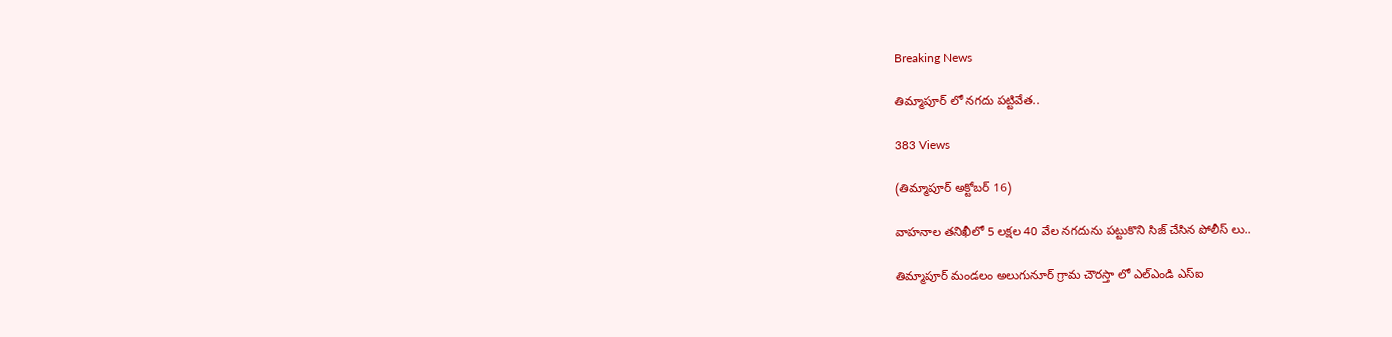Breaking News

తిమ్మాపూర్ లో నగదు పట్టివేత..

383 Views

(తిమ్మాపూర్ అక్టోబర్ 16)

వాహనాల తనిఖీలో 5 లక్షల 40 వేల నగదును పట్టుకొని సిజ్ చేసిన పోలీస్ లు..

తిమ్మాపూర్ మండలం అలుగునూర్ గ్రామ చౌరస్తా లో ఎల్ఎండి ఎస్ఐ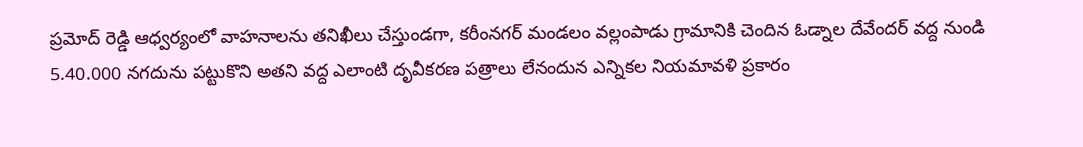ప్రమోద్ రెడ్డి ఆధ్వర్యంలో వాహనాలను తనిఖీలు చేస్తుండగా, కరీంనగర్ మండలం వల్లంపాడు గ్రామానికి చెందిన ఓడ్నాల దేవేందర్ వద్ద నుండి 5.40.000 నగదును పట్టుకొని అతని వద్ద ఎలాంటి దృవీకరణ పత్రాలు లేనందున ఎన్నికల నియమావళి ప్రకారం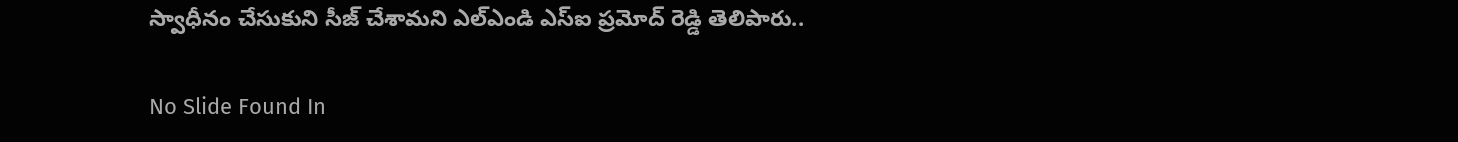స్వాధీనం చేసుకుని సీజ్ చేశామని ఎల్ఎండి ఎస్ఐ ప్రమోద్ రెడ్డి తెలిపారు..

No Slide Found In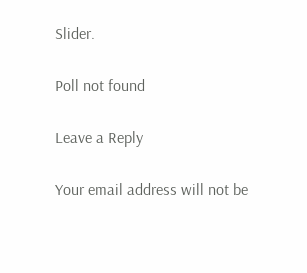Slider.

Poll not found

Leave a Reply

Your email address will not be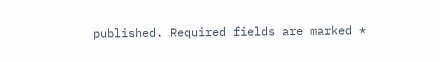published. Required fields are marked *